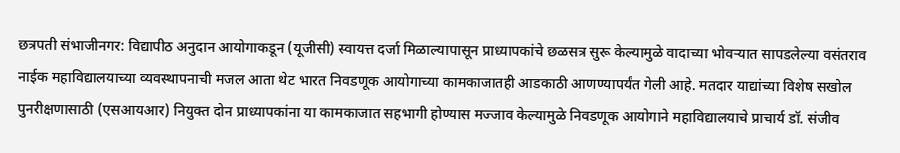छत्रपती संभाजीनगर: विद्यापीठ अनुदान आयोगाकडून (यूजीसी) स्वायत्त दर्जा मिळाल्यापासून प्राध्यापकांचे छळसत्र सुरू केल्यामुळे वादाच्या भोवऱ्यात सापडलेल्या वसंतराव नाईक महाविद्यालयाच्या व्यवस्थापनाची मजल आता थेट भारत निवडणूक आयोगाच्या कामकाजातही आडकाठी आणण्यापर्यंत गेली आहे. मतदार याद्यांच्या विशेष सखोल पुनरीक्षणासाठी (एसआयआर) नियुक्त दोन प्राध्यापकांना या कामकाजात सहभागी होण्यास मज्जाव केल्यामुळे निवडणूक आयोगाने महाविद्यालयाचे प्राचार्य डॉ. संजीव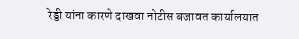रेड्डी यांना कारणे दाखवा नोटीस बजावत कार्यालयात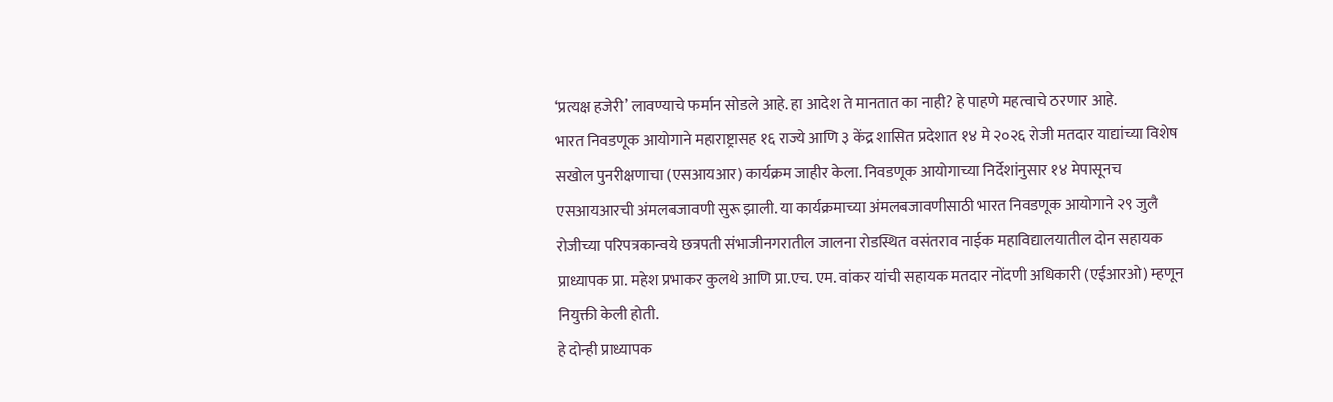‘प्रत्यक्ष हजेरी’ लावण्याचे फर्मान सोडले आहे. हा आदेश ते मानतात का नाही? हे पाहणे महत्वाचे ठरणार आहे.
भारत निवडणूक आयोगाने महाराष्ट्रासह १६ राज्ये आणि ३ केंद्र शासित प्रदेशात १४ मे २०२६ रोजी मतदार याद्यांच्या विशेष सखोल पुनरीक्षणाचा (एसआयआर) कार्यक्रम जाहीर केला. निवडणूक आयोगाच्या निर्देशांनुसार १४ मेपासूनच एसआयआरची अंमलबजावणी सुरू झाली. या कार्यक्रमाच्या अंमलबजावणीसाठी भारत निवडणूक आयोगाने २९ जुलै रोजीच्या परिपत्रकान्वये छत्रपती संभाजीनगरातील जालना रोडस्थित वसंतराव नाईक महाविद्यालयातील दोन सहायक प्राध्यापक प्रा. महेश प्रभाकर कुलथे आणि प्रा.एच. एम. वांकर यांची सहायक मतदार नोंदणी अधिकारी (एईआरओ) म्हणून नियुक्ती केली होती.
हे दोन्ही प्राध्यापक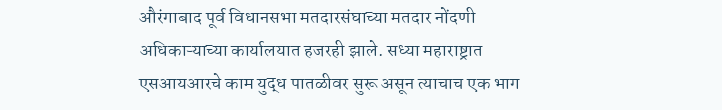औरंगाबाद पूर्व विधानसभा मतदारसंघाच्या मतदार नोंदणी अधिकाऱ्याच्या कार्यालयात हजरही झाले. सध्या महाराष्ट्रात एसआयआरचे काम युद्ध पातळीवर सुरू असून त्याचाच एक भाग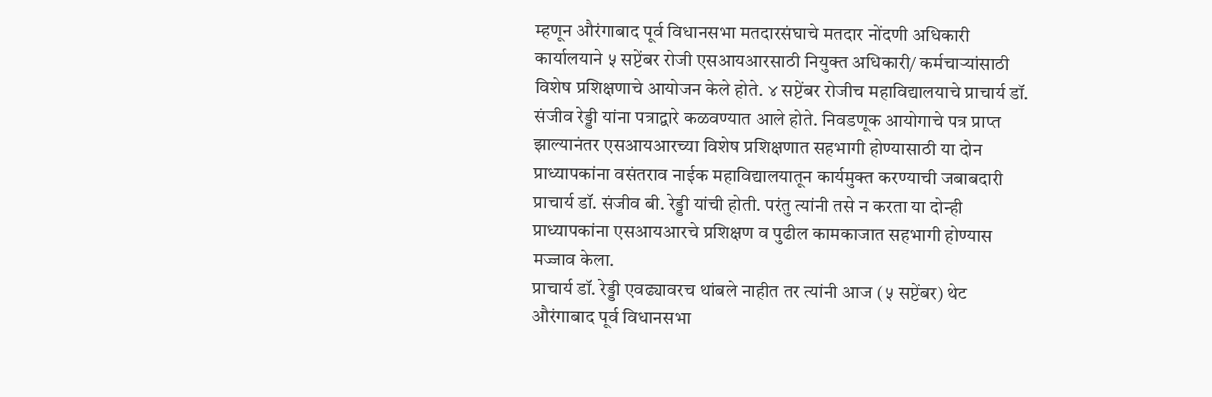म्हणून औरंगाबाद पूर्व विधानसभा मतदारसंघाचे मतदार नोंदणी अधिकारी कार्यालयाने ५ सप्टेंबर रोजी एसआयआरसाठी नियुक्त अधिकारी/ कर्मचाऱ्यांसाठी विशेष प्रशिक्षणाचे आयोजन केले होते. ४ सप्टेंबर रोजीच महाविद्यालयाचे प्राचार्य डॉ. संजीव रेड्डी यांना पत्राद्वारे कळवण्यात आले होते. निवडणूक आयोगाचे पत्र प्राप्त झाल्यानंतर एसआयआरच्या विशेष प्रशिक्षणात सहभागी होण्यासाठी या दोन प्राध्यापकांना वसंतराव नाईक महाविद्यालयातून कार्यमुक्त करण्याची जबाबदारी प्राचार्य डॉ. संजीव बी. रेड्डी यांची होती. परंतु त्यांनी तसे न करता या दोन्ही प्राध्यापकांना एसआयआरचे प्रशिक्षण व पुढील कामकाजात सहभागी होण्यास मज्जाव केला.
प्राचार्य डॉ. रेड्डी एवढ्यावरच थांबले नाहीत तर त्यांनी आज (५ सप्टेंबर) थेट औरंगाबाद पूर्व विधानसभा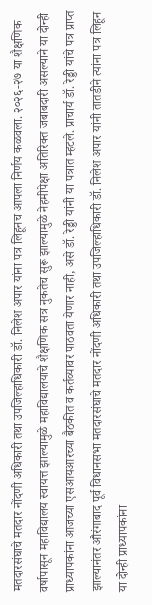मतदारसंघाचे मतदार नोंदणी अधिकारी तथा उपजिल्हाधिकारी डॉ. निलेश अपार यांना पत्र लिहूनच आपला निर्णय कळवला. २०२६-२७ या शैक्षणिक वर्षापासून महाविद्यालय स्वायत्त झाल्यामुळे महाविद्यालयाचे शैक्षणिक सत्र नुकतेच सुरू झाल्यामुळे नेहमीपेक्षा अतिरिक्त जबाबदारी असल्याने या दोन्ही प्राध्यापकांना आजच्या एसआयआरच्या बैठकीत व कर्तव्यावर पाठवता येणार नाही, असे डॉ. रेड्डी यांनी या पत्रात म्हटले. प्राचार्य डॉ. रेड्डी यांचे पत्र प्राप्त झाल्यानंतर औरंगाबाद पूर्व विधानसभा मतदारसंघाचे मतदार नोंदणी अधिकारी तथा उपजिल्हाधिकारी डॉ. निलेश अपार यांनी तातडीने त्यांना पत्र लिहून या दोन्ही प्राध्यापकांना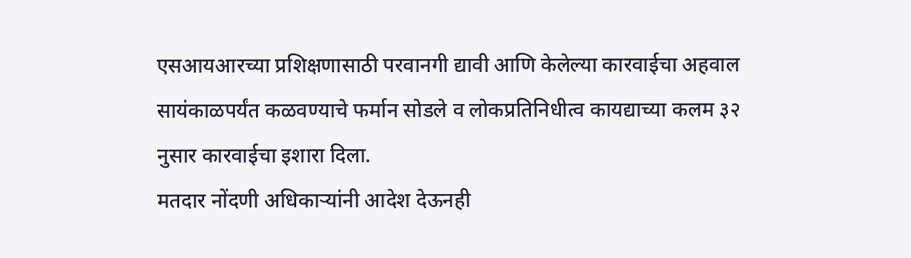एसआयआरच्या प्रशिक्षणासाठी परवानगी द्यावी आणि केलेल्या कारवाईचा अहवाल सायंकाळपर्यंत कळवण्याचे फर्मान सोडले व लोकप्रतिनिधीत्व कायद्याच्या कलम ३२ नुसार कारवाईचा इशारा दिला.
मतदार नोंदणी अधिकाऱ्यांनी आदेश देऊनही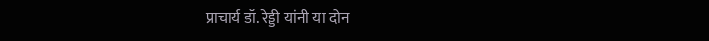प्राचार्य डॉ. रेड्डी यांनी या दोन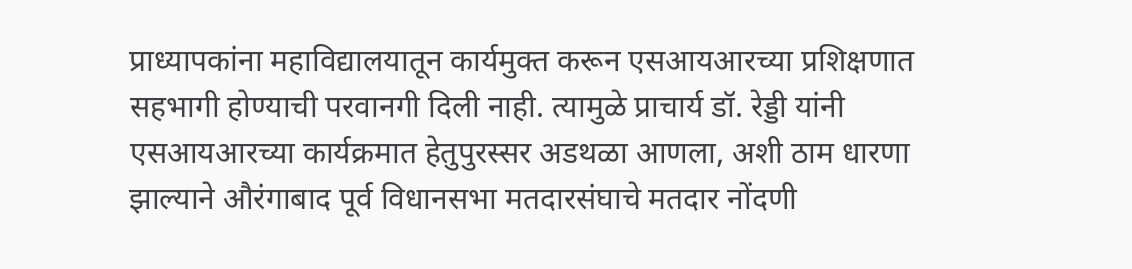प्राध्यापकांना महाविद्यालयातून कार्यमुक्त करून एसआयआरच्या प्रशिक्षणात सहभागी होण्याची परवानगी दिली नाही. त्यामुळे प्राचार्य डॉ. रेड्डी यांनी एसआयआरच्या कार्यक्रमात हेतुपुरस्सर अडथळा आणला, अशी ठाम धारणा झाल्याने औरंगाबाद पूर्व विधानसभा मतदारसंघाचे मतदार नोंदणी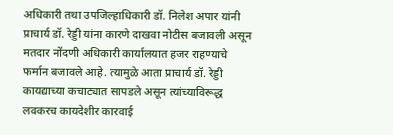अधिकारी तथा उपजिल्हाधिकारी डॉ. निलेश अपार यांनी प्राचार्य डॉ. रेड्डी यांना कारणे दाखवा नोटीस बजावली असून मतदार नोंदणी अधिकारी कार्यालयात हजर राहण्याचे फर्मान बजावले आहे. त्यामुळे आता प्राचार्य डॉ. रेड्डी कायद्याच्या कचाट्यात सापडले असून त्यांच्याविरूद्ध लवकरच कायदेशीर कारवाई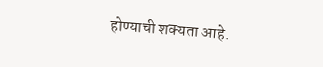होण्याची शक्यता आहे.